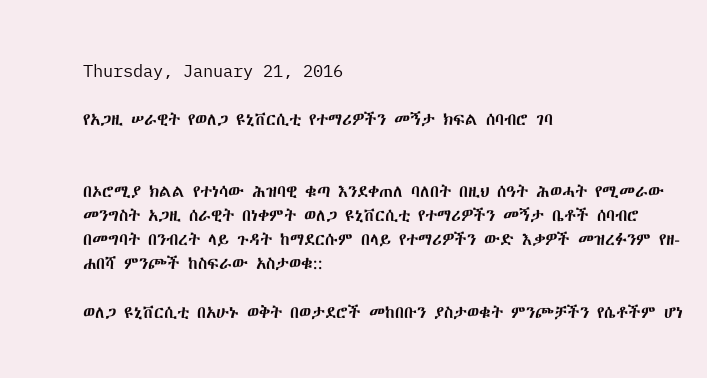Thursday, January 21, 2016

የአጋዚ ሠራዊት የወለጋ ዩኒቨርሲቲ የተማሪዎችን መኝታ ክፍል ሰባብሮ ገባ


በኦሮሚያ ክልል የተነሳው ሕዝባዊ ቁጣ እንደቀጠለ ባለበት በዚህ ሰዓት ሕወሓት የሚመራው መንግስት አጋዚ ሰራዊት በነቀምት ወለጋ ዩኒቨርሲቲ የተማሪዎችን መኝታ ቤቶች ሰባብሮ በመግባት በንብረት ላይ ጉዳት ከማደርሱም በላይ የተማሪዎችን ውድ እቃዎች መዝረፉንም የዘ-ሐበሻ ምንጮች ከስፍራው አስታወቁ::

ወለጋ ዩኒቨርሲቲ በአሁኑ ወቅት በወታደሮች መከበቡን ያስታወቁት ምንጮቻችን የሴቶችም ሆነ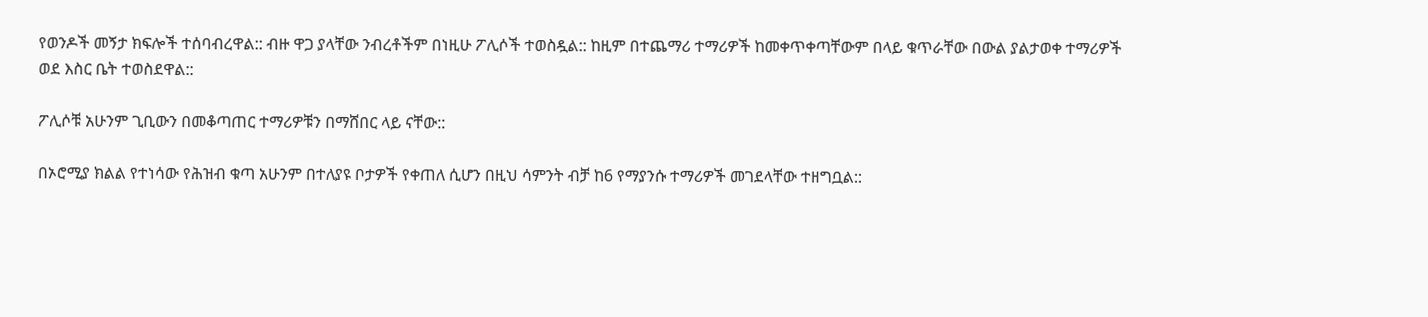የወንዶች መኝታ ክፍሎች ተሰባብረዋል:: ብዙ ዋጋ ያላቸው ንብረቶችም በነዚሁ ፖሊሶች ተወስዷል:: ከዚም በተጨማሪ ተማሪዎች ከመቀጥቀጣቸውም በላይ ቁጥራቸው በውል ያልታወቀ ተማሪዎች ወደ እስር ቤት ተወስደዋል::

ፖሊሶቹ አሁንም ጊቢውን በመቆጣጠር ተማሪዎቹን በማሸበር ላይ ናቸው::

በኦሮሚያ ክልል የተነሳው የሕዝብ ቁጣ አሁንም በተለያዩ ቦታዎች የቀጠለ ሲሆን በዚህ ሳምንት ብቻ ከ6 የማያንሱ ተማሪዎች መገደላቸው ተዘግቧል::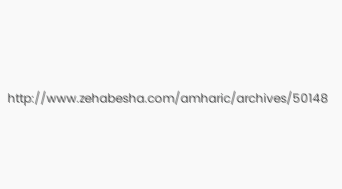http://www.zehabesha.com/amharic/archives/50148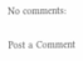No comments:

Post a Comment